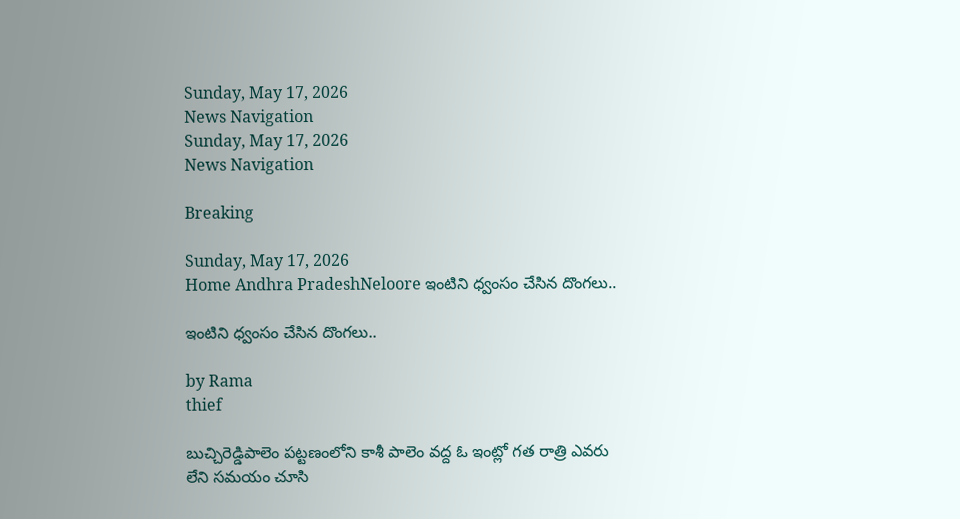Sunday, May 17, 2026
News Navigation
Sunday, May 17, 2026
News Navigation

Breaking

Sunday, May 17, 2026
Home Andhra PradeshNeloore ఇంటిని ధ్వంసం చేసిన దొంగలు..

ఇంటిని ధ్వంసం చేసిన దొంగలు..

by Rama
thief

బుచ్చిరెడ్డిపాలెం పట్టణంలోని కాశీ పాలెం వద్ద ఓ ఇంట్లో గత రాత్రి ఎవరు లేని సమయం చూసి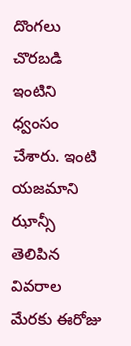దొంగలు చొరబడి ఇంటిని ధ్వంసం చేశారు. ఇంటి యజమాని ఝాన్సీ తెలిపిన వివరాల మేరకు ఈరోజు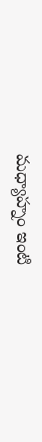మధ్యాహ్నం ఇంటి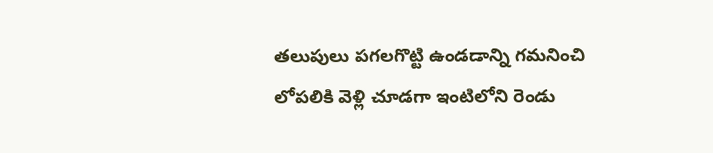తలుపులు పగలగొట్టి ఉండడాన్ని గమనించి లోపలికి వెళ్లి చూడగా ఇంటిలోని రెండు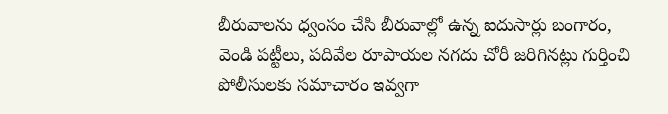బీరువాలను ధ్వంసం చేసి బీరువాల్లో ఉన్న ఐదుసార్లు బంగారం, వెండి పట్టీలు, పదివేల రూపాయల నగదు చోరీ జరిగినట్లు గుర్తించి పోలీసులకు సమాచారం ఇవ్వగా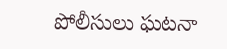పోలీసులు ఘటనా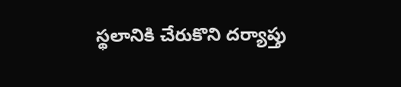స్థలానికి చేరుకొని దర్యాప్తు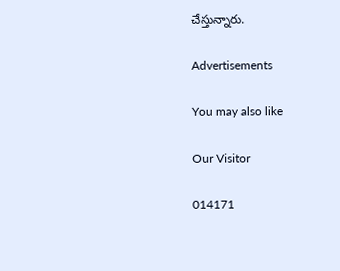చేస్తున్నారు.

Advertisements

You may also like

Our Visitor

014171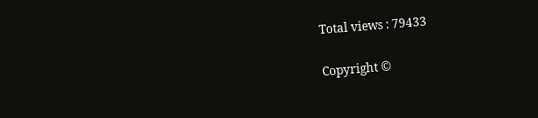Total views : 79433

Copyright ©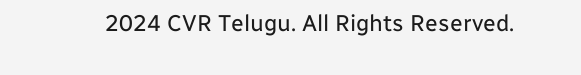2024 CVR Telugu. All Rights Reserved.